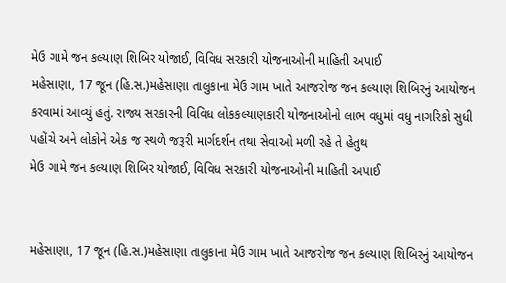મેઉ ગામે જન કલ્યાણ શિબિર યોજાઈ, વિવિધ સરકારી યોજનાઓની માહિતી અપાઈ
મહેસાણા, 17 જૂન (હિ.સ.)મહેસાણા તાલુકાના મેઉ ગામ ખાતે આજરોજ જન કલ્યાણ શિબિરનું આયોજન કરવામાં આવ્યું હતું. રાજ્ય સરકારની વિવિધ લોકકલ્યાણકારી યોજનાઓનો લાભ વધુમાં વધુ નાગરિકો સુધી પહોંચે અને લોકોને એક જ સ્થળે જરૂરી માર્ગદર્શન તથા સેવાઓ મળી રહે તે હેતુથ
મેઉ ગામે જન કલ્યાણ શિબિર યોજાઈ, વિવિધ સરકારી યોજનાઓની માહિતી અપાઈ


મહેસાણા, 17 જૂન (હિ.સ.)મહેસાણા તાલુકાના મેઉ ગામ ખાતે આજરોજ જન કલ્યાણ શિબિરનું આયોજન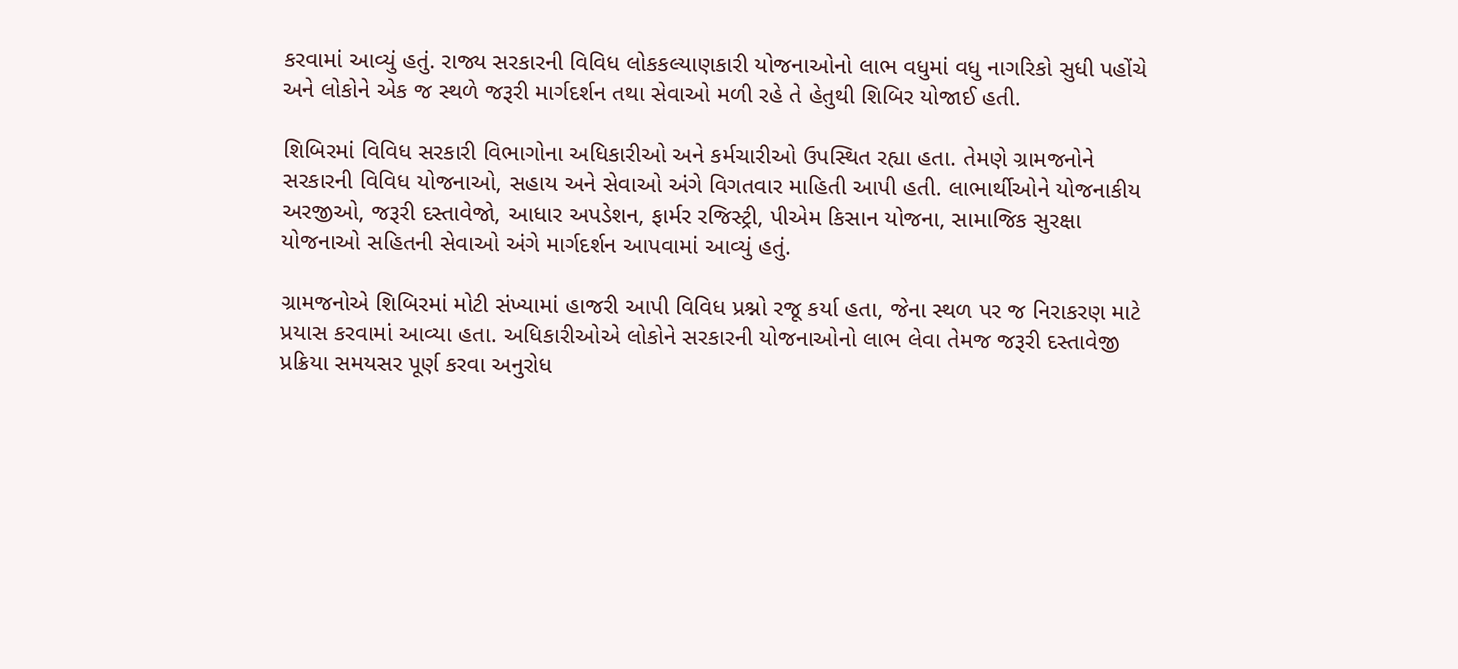કરવામાં આવ્યું હતું. રાજ્ય સરકારની વિવિધ લોકકલ્યાણકારી યોજનાઓનો લાભ વધુમાં વધુ નાગરિકો સુધી પહોંચે અને લોકોને એક જ સ્થળે જરૂરી માર્ગદર્શન તથા સેવાઓ મળી રહે તે હેતુથી શિબિર યોજાઈ હતી.

શિબિરમાં વિવિધ સરકારી વિભાગોના અધિકારીઓ અને કર્મચારીઓ ઉપસ્થિત રહ્યા હતા. તેમણે ગ્રામજનોને સરકારની વિવિધ યોજનાઓ, સહાય અને સેવાઓ અંગે વિગતવાર માહિતી આપી હતી. લાભાર્થીઓને યોજનાકીય અરજીઓ, જરૂરી દસ્તાવેજો, આધાર અપડેશન, ફાર્મર રજિસ્ટ્રી, પીએમ કિસાન યોજના, સામાજિક સુરક્ષા યોજનાઓ સહિતની સેવાઓ અંગે માર્ગદર્શન આપવામાં આવ્યું હતું.

ગ્રામજનોએ શિબિરમાં મોટી સંખ્યામાં હાજરી આપી વિવિધ પ્રશ્નો રજૂ કર્યા હતા, જેના સ્થળ પર જ નિરાકરણ માટે પ્રયાસ કરવામાં આવ્યા હતા. અધિકારીઓએ લોકોને સરકારની યોજનાઓનો લાભ લેવા તેમજ જરૂરી દસ્તાવેજી પ્રક્રિયા સમયસર પૂર્ણ કરવા અનુરોધ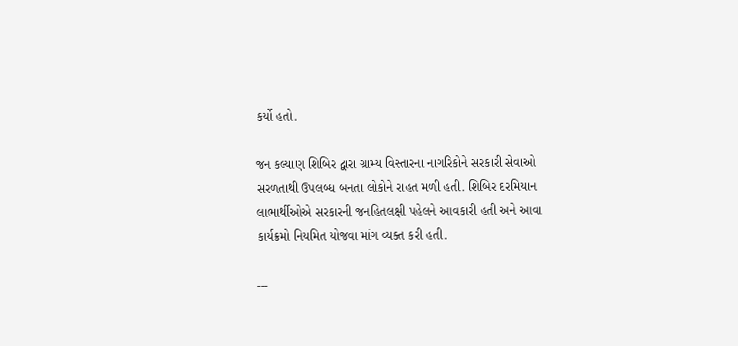કર્યો હતો.

જન કલ્યાણ શિબિર દ્વારા ગ્રામ્ય વિસ્તારના નાગરિકોને સરકારી સેવાઓ સરળતાથી ઉપલબ્ધ બનતા લોકોને રાહત મળી હતી. શિબિર દરમિયાન લાભાર્થીઓએ સરકારની જનહિતલક્ષી પહેલને આવકારી હતી અને આવા કાર્યક્રમો નિયમિત યોજવા માંગ વ્યક્ત કરી હતી.

---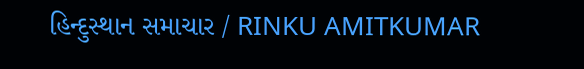હિન્દુસ્થાન સમાચાર / RINKU AMITKUMAR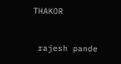THAKOR


 rajesh pande